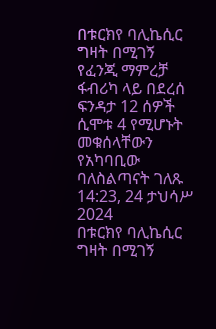በቱርክየ ባሊኬሲር ግዛት በሚገኝ የፈንጂ ማምረቻ ፋብሪካ ላይ በደረሰ ፍንዳታ 12 ሰዎች ሲሞቱ 4 የሚሆኑት መቁሰላቸውን የአካባቢው ባለስልጣናት ገለጹ
14:23, 24 ታህሳሥ 2024
በቱርክየ ባሊኬሲር ግዛት በሚገኝ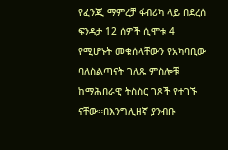የፈንጂ ማምረቻ ፋብሪካ ላይ በደረሰ ፍንዳታ 12 ሰዎች ሲሞቱ 4 የሚሆኑት መቁሰላቸውን የአካባቢው ባለስልጣናት ገለጹ ምስሎቹ ከማሕበራዊ ትስስር ገጾች የተገኙ ናቸው።በእንግሊዘኛ ያንብቡ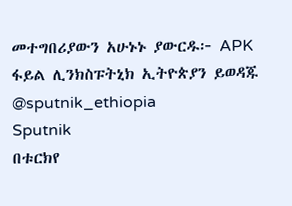መተግበሪያውን አሁኑኑ ያውርዱ፦ APK ፋይል ሊንክስፑትኒክ ኢትዮጵያን ይወዳጁ @sputnik_ethiopia
Sputnik
በቱርክየ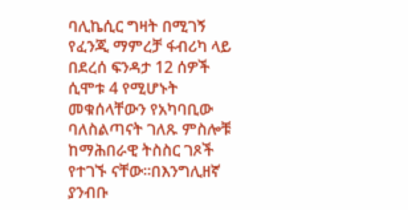ባሊኬሲር ግዛት በሚገኝ የፈንጂ ማምረቻ ፋብሪካ ላይ በደረሰ ፍንዳታ 12 ሰዎች ሲሞቱ 4 የሚሆኑት መቁሰላቸውን የአካባቢው ባለስልጣናት ገለጹ ምስሎቹ ከማሕበራዊ ትስስር ገጾች የተገኙ ናቸው።በእንግሊዘኛ ያንብቡ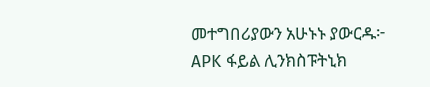መተግበሪያውን አሁኑኑ ያውርዱ፦ APK ፋይል ሊንክስፑትኒክ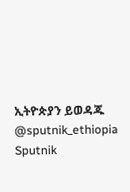ኢትዮጵያን ይወዳጁ @sputnik_ethiopia
Sputnik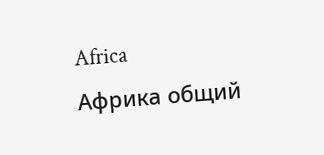Africa
Африка общий